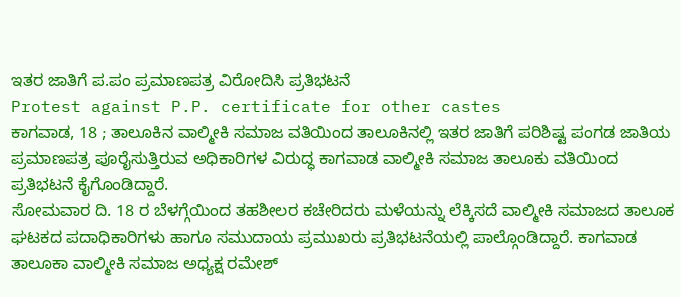ಇತರ ಜಾತಿಗೆ ಪ.ಪಂ ಪ್ರಮಾಣಪತ್ರ ವಿರೋದಿಸಿ ಪ್ರತಿಭಟನೆ
Protest against P.P. certificate for other castes
ಕಾಗವಾಡ, 18 ; ತಾಲೂಕಿನ ವಾಲ್ಮೀಕಿ ಸಮಾಜ ವತಿಯಿಂದ ತಾಲೂಕಿನಲ್ಲಿ ಇತರ ಜಾತಿಗೆ ಪರಿಶಿಷ್ಟ ಪಂಗಡ ಜಾತಿಯ ಪ್ರಮಾಣಪತ್ರ ಪೂರೈಸುತ್ತಿರುವ ಅಧಿಕಾರಿಗಳ ವಿರುದ್ಧ ಕಾಗವಾಡ ವಾಲ್ಮೀಕಿ ಸಮಾಜ ತಾಲೂಕು ವತಿಯಿಂದ ಪ್ರತಿಭಟನೆ ಕೈಗೊಂಡಿದ್ದಾರೆ.
ಸೋಮವಾರ ದಿ. 18 ರ ಬೆಳಗ್ಗೆಯಿಂದ ತಹಶೀಲರ ಕಚೇರಿದರು ಮಳೆಯನ್ನು ಲೆಕ್ಕಿಸದೆ ವಾಲ್ಮೀಕಿ ಸಮಾಜದ ತಾಲೂಕ ಘಟಕದ ಪದಾಧಿಕಾರಿಗಳು ಹಾಗೂ ಸಮುದಾಯ ಪ್ರಮುಖರು ಪ್ರತಿಭಟನೆಯಲ್ಲಿ ಪಾಲ್ಗೊಂಡಿದ್ದಾರೆ. ಕಾಗವಾಡ ತಾಲೂಕಾ ವಾಲ್ಮೀಕಿ ಸಮಾಜ ಅಧ್ಯಕ್ಷ ರಮೇಶ್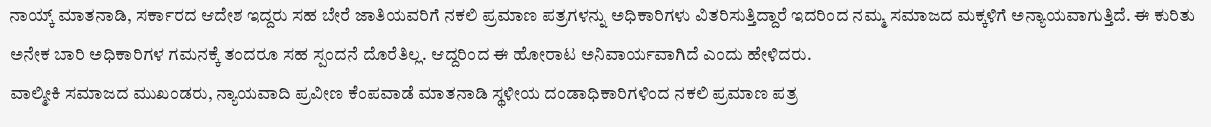ನಾಯ್ಕ್ ಮಾತನಾಡಿ, ಸರ್ಕಾರದ ಆದೇಶ ಇದ್ದರು ಸಹ ಬೇರೆ ಜಾತಿಯವರಿಗೆ ನಕಲಿ ಪ್ರಮಾಣ ಪತ್ರಗಳನ್ನು ಅಧಿಕಾರಿಗಳು ವಿತರಿಸುತ್ತಿದ್ದಾರೆ ಇದರಿಂದ ನಮ್ಮ ಸಮಾಜದ ಮಕ್ಕಳಿಗೆ ಅನ್ಯಾಯವಾಗುತ್ತಿದೆ. ಈ ಕುರಿತು ಅನೇಕ ಬಾರಿ ಅಧಿಕಾರಿಗಳ ಗಮನಕ್ಕೆ ತಂದರೂ ಸಹ ಸ್ಪಂದನೆ ದೊರೆತಿಲ್ಲ. ಆದ್ದರಿಂದ ಈ ಹೋರಾಟ ಅನಿವಾರ್ಯವಾಗಿದೆ ಎಂದು ಹೇಳಿದರು.
ವಾಲ್ಮೀಕಿ ಸಮಾಜದ ಮುಖಂಡರು, ನ್ಯಾಯವಾದಿ ಪ್ರವೀಣ ಕೆಂಪವಾಡೆ ಮಾತನಾಡಿ ಸ್ಥಳೀಯ ದಂಡಾಧಿಕಾರಿಗಳಿಂದ ನಕಲಿ ಪ್ರಮಾಣ ಪತ್ರ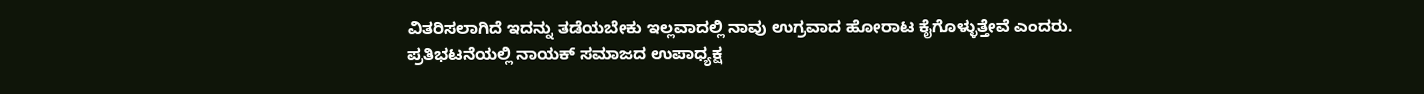ವಿತರಿಸಲಾಗಿದೆ ಇದನ್ನು ತಡೆಯಬೇಕು ಇಲ್ಲವಾದಲ್ಲಿ ನಾವು ಉಗ್ರವಾದ ಹೋರಾಟ ಕೈಗೊಳ್ಳುತ್ತೇವೆ ಎಂದರು.
ಪ್ರತಿಭಟನೆಯಲ್ಲಿ ನಾಯಕ್ ಸಮಾಜದ ಉಪಾಧ್ಯಕ್ಷ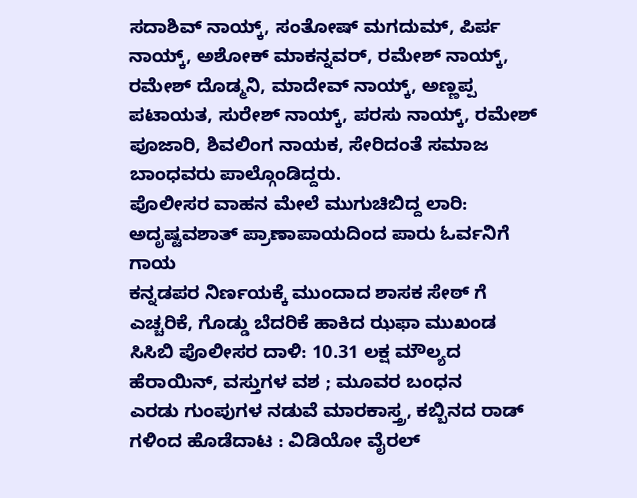ಸದಾಶಿವ್ ನಾಯ್ಕ್, ಸಂತೋಷ್ ಮಗದುಮ್, ಪಿರ್ಪ ನಾಯ್ಕ್, ಅಶೋಕ್ ಮಾಕನ್ನವರ್, ರಮೇಶ್ ನಾಯ್ಕ್, ರಮೇಶ್ ದೊಡ್ಮನಿ, ಮಾದೇವ್ ನಾಯ್ಕ್, ಅಣ್ಣಪ್ಪ ಪಟಾಯತ, ಸುರೇಶ್ ನಾಯ್ಕ್, ಪರಸು ನಾಯ್ಕ್, ರಮೇಶ್ ಪೂಜಾರಿ, ಶಿವಲಿಂಗ ನಾಯಕ, ಸೇರಿದಂತೆ ಸಮಾಜ ಬಾಂಧವರು ಪಾಲ್ಗೊಂಡಿದ್ದರು.
ಪೊಲೀಸರ ವಾಹನ ಮೇಲೆ ಮುಗುಚಿಬಿದ್ದ ಲಾರಿ: ಅದೃಷ್ಟವಶಾತ್ ಪ್ರಾಣಾಪಾಯದಿಂದ ಪಾರು ಓರ್ವನಿಗೆ ಗಾಯ
ಕನ್ನಡಪರ ನಿರ್ಣಯಕ್ಕೆ ಮುಂದಾದ ಶಾಸಕ ಸೇಠ್ ಗೆ ಎಚ್ಚರಿಕೆ, ಗೊಡ್ಡು ಬೆದರಿಕೆ ಹಾಕಿದ ಝಫಾ ಮುಖಂಡ
ಸಿಸಿಬಿ ಪೊಲೀಸರ ದಾಳಿ: 10.31 ಲಕ್ಷ ಮೌಲ್ಯದ ಹೆರಾಯಿನ್, ವಸ್ತುಗಳ ವಶ ; ಮೂವರ ಬಂಧನ
ಎರಡು ಗುಂಪುಗಳ ನಡುವೆ ಮಾರಕಾಸ್ತ್ರ, ಕಬ್ಬಿನದ ರಾಡ್ ಗಳಿಂದ ಹೊಡೆದಾಟ : ವಿಡಿಯೋ ವೈರಲ್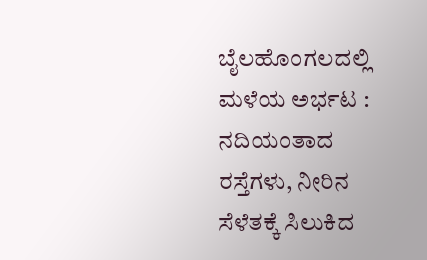ಬೈಲಹೊಂಗಲದಲ್ಲಿ ಮಳೆಯ ಅರ್ಭಟ : ನದಿಯಂತಾದ ರಸ್ತೆಗಳು, ನೀರಿನ ಸೆಳೆತಕ್ಕೆ ಸಿಲುಕಿದ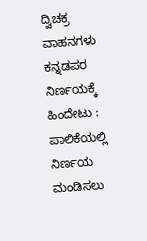ದ್ವಿಚಕ್ರ ವಾಹನಗಳು
ಕನ್ನಡಪರ ನಿರ್ಣಯಕ್ಕೆ ಹಿಂದೇಟು : ಪಾಲಿಕೆಯಲ್ಲಿ ನಿರ್ಣಯ ಮಂಡಿಸಲು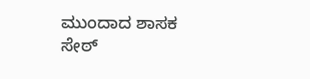ಮುಂದಾದ ಶಾಸಕ ಸೇಠ್